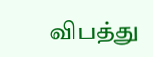விபத்து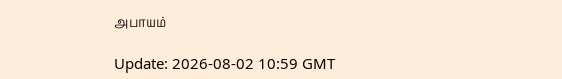அபாயம்

Update: 2026-08-02 10:59 GMT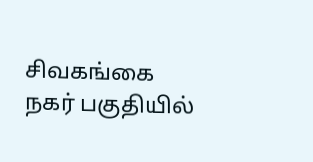சிவகங்கை நகர் பகுதியில்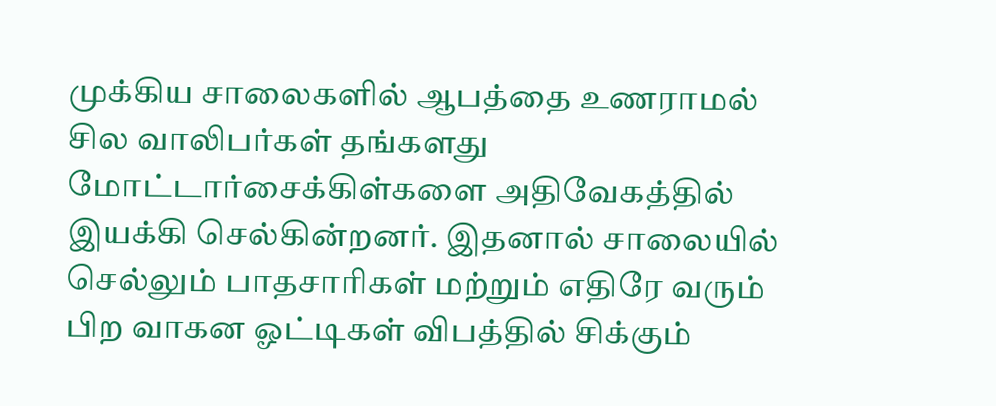முக்கிய சாலைகளில் ஆபத்தை உணராமல் சில வாலிபர்கள் தங்களது மோட்டார்சைக்கிள்களை அதிவேகத்தில் இயக்கி செல்கின்றனர். இதனால் சாலையில் செல்லும் பாதசாரிகள் மற்றும் எதிரே வரும் பிற வாகன ஓட்டிகள் விபத்தில் சிக்கும்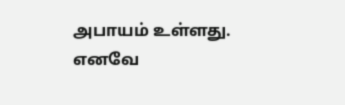அபாயம் உள்ளது. எனவே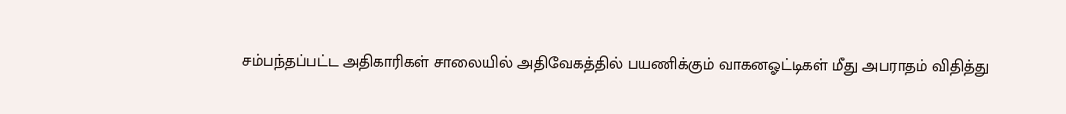சம்பந்தப்பட்ட அதிகாரிகள் சாலையில் அதிவேகத்தில் பயணிக்கும் வாகனஓட்டிகள் மீது அபராதம் விதித்து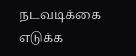நடவடிக்கை எடுக்க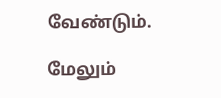வேண்டும்.

மேலும்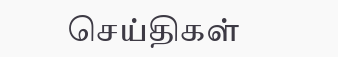செய்திகள்